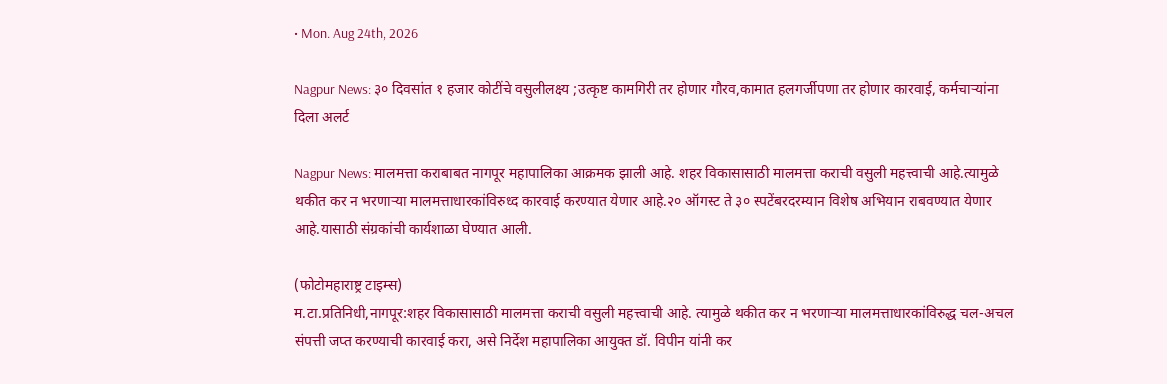• Mon. Aug 24th, 2026

Nagpur News: ३० दिवसांत १ हजार कोटींचे वसुलीलक्ष्य ;उत्कृष्ट कामगिरी तर होणार गौरव,कामात हलगर्जीपणा तर होणार कारवाई, कर्मचाऱ्यांना दिला अलर्ट

Nagpur News: मालमत्ता कराबाबत नागपूर महापालिका आक्रमक झाली आहे. शहर विकासासाठी मालमत्ता कराची वसुली महत्त्वाची आहे.त्यामुळे थकीत कर न भरणाऱ्या मालमत्ताधारकांविरुध्द कारवाई करण्यात येणार आहे.२० ऑगस्ट ते ३० स्पटेंबरदरम्यान विशेष अभियान राबवण्यात येणार आहे.यासाठी संग्रकांची कार्यशाळा घेण्यात आली.

(फोटोमहाराष्ट्र टाइम्स)
म.टा.प्रतिनिधी,नागपूर:शहर विकासासाठी मालमत्ता कराची वसुली महत्त्वाची आहे. त्यामुळे थकीत कर न भरणाऱ्या मालमत्ताधारकांविरुद्ध चल-अचल संपत्ती जप्त करण्याची कारवाई करा, असे निर्देश महापालिका आयुक्त डॉ. विपीन यांनी कर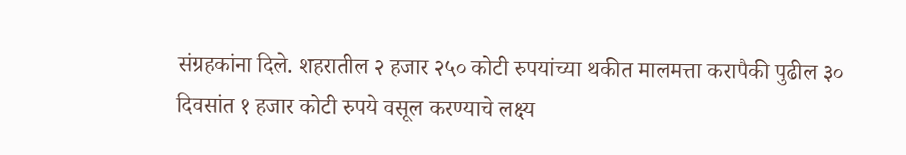संग्रहकांना दिले. शहरातील २ हजार २५० कोटी रुपयांच्या थकीत मालमत्ता करापैकी पुढील ३० दिवसांत १ हजार कोटी रुपये वसूल करण्याचे लक्ष्य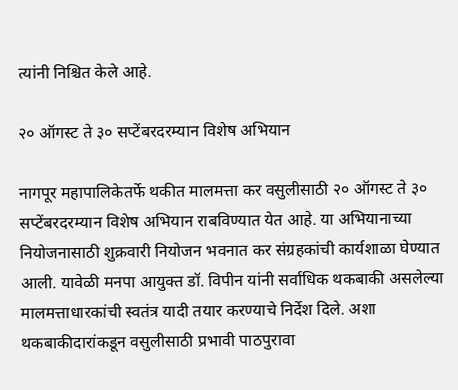त्यांनी निश्चित केले आहे.

२० ऑगस्ट ते ३० सप्टेंबरदरम्यान विशेष अभियान

नागपूर महापालिकेतर्फे थकीत मालमत्ता कर वसुलीसाठी २० ऑगस्ट ते ३० सप्टेंबरदरम्यान विशेष अभियान राबविण्यात येत आहे. या अभियानाच्या नियोजनासाठी शुक्रवारी नियोजन भवनात कर संग्रहकांची कार्यशाळा घेण्यात आली. यावेळी मनपा आयुक्त डॉ. विपीन यांनी सर्वाधिक थकबाकी असलेल्या मालमत्ताधारकांची स्वतंत्र यादी तयार करण्याचे निर्देश दिले. अशा थकबाकीदारांकडून वसुलीसाठी प्रभावी पाठपुरावा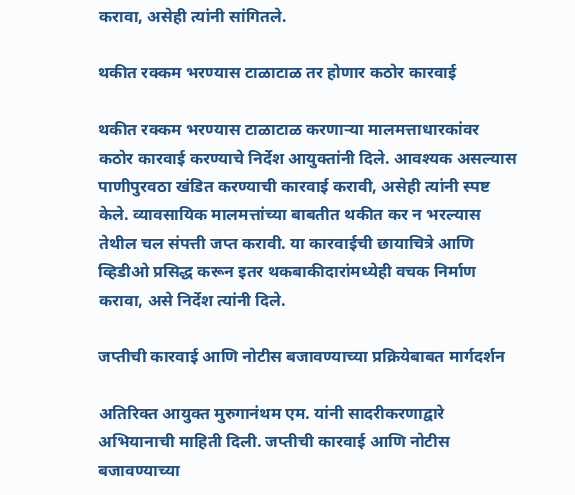करावा, असेही त्यांनी सांगितले.

थकीत रक्कम भरण्यास टाळाटाळ तर होणार कठोर कारवाई

थकीत रक्कम भरण्यास टाळाटाळ करणाऱ्या मालमत्ताधारकांवर कठोर कारवाई करण्याचे निर्देश आयुक्तांनी दिले. आवश्यक असल्यास पाणीपुरवठा खंडित करण्याची कारवाई करावी, असेही त्यांनी स्पष्ट केले. व्यावसायिक मालमत्तांच्या बाबतीत थकीत कर न भरल्यास तेथील चल संपत्ती जप्त करावी. या कारवाईची छायाचित्रे आणि व्हिडीओ प्रसिद्ध करून इतर थकबाकीदारांमध्येही वचक निर्माण करावा, असे निर्देश त्यांनी दिले.

जप्तीची कारवाई आणि नोटीस बजावण्याच्या प्रक्रियेबाबत मार्गदर्शन

अतिरिक्त आयुक्त मुरुगानंथम एम. यांनी सादरीकरणाद्वारे अभियानाची माहिती दिली. जप्तीची कारवाई आणि नोटीस बजावण्याच्या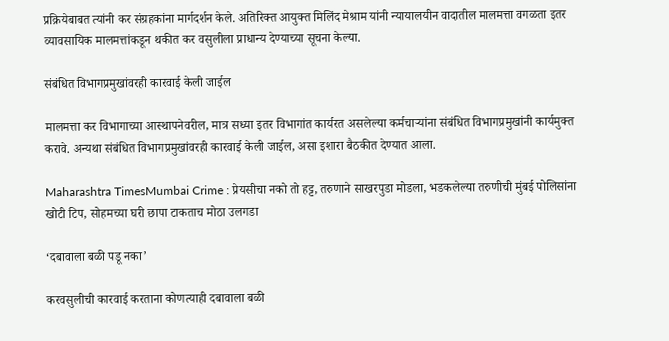प्रक्रियेबाबत त्यांनी कर संग्रहकांना मार्गदर्शन केले. अतिरिक्त आयुक्त मिलिंद मेश्राम यांनी न्यायालयीन वादातील मालमत्ता वगळता इतर व्यावसायिक मालमत्तांकडून थकीत कर वसुलीला प्राधान्य देण्याच्या सूचना केल्या.

संबंधित विभागप्रमुखांवरही कारवाई केली जाईल

मालमत्ता कर विभागाच्या आस्थापनेवरील, मात्र सध्या इतर विभागांत कार्यरत असलेल्या कर्मचाऱ्यांना संबंधित विभागप्रमुखांनी कार्यमुक्त करावे. अन्यथा संबंधित विभागप्रमुखांवरही कारवाई केली जाईल, असा इशारा बैठकीत देण्यात आला.

Maharashtra TimesMumbai Crime : प्रेयसीचा नको तो हट्ट, तरुणाने साखरपुडा मोडला, भडकलेल्या तरुणीची मुंबई पोलिसांना खोटी टिप, सोहमच्या घरी छापा टाकताच मोठा उलगडा

‘दबावाला बळी पडू नका’

करवसुलीची कारवाई करताना कोणत्याही दबावाला बळी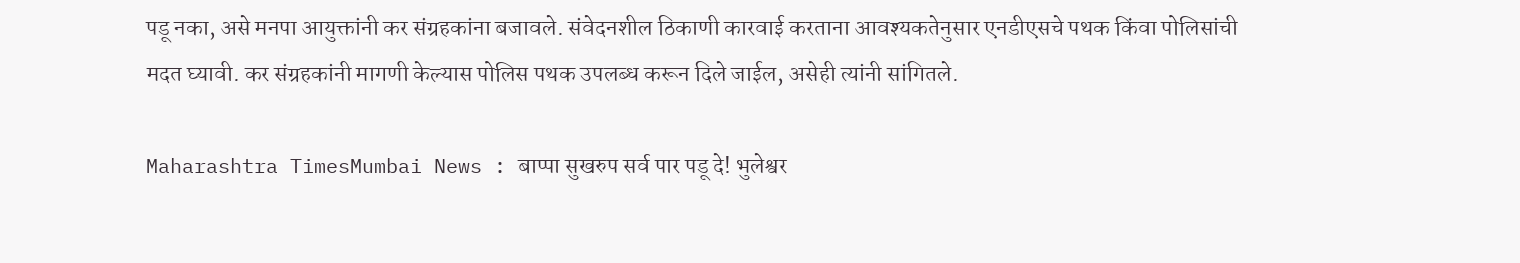पडू नका, असे मनपा आयुक्तांनी कर संग्रहकांना बजावले. संवेदनशील ठिकाणी कारवाई करताना आवश्यकतेनुसार एनडीएसचे पथक किंवा पोलिसांची मदत घ्यावी. कर संग्रहकांनी मागणी केल्यास पोलिस पथक उपलब्ध करून दिले जाईल, असेही त्यांनी सांगितले.

Maharashtra TimesMumbai News : बाप्पा सुखरुप सर्व पार पडू दे! भुलेश्वर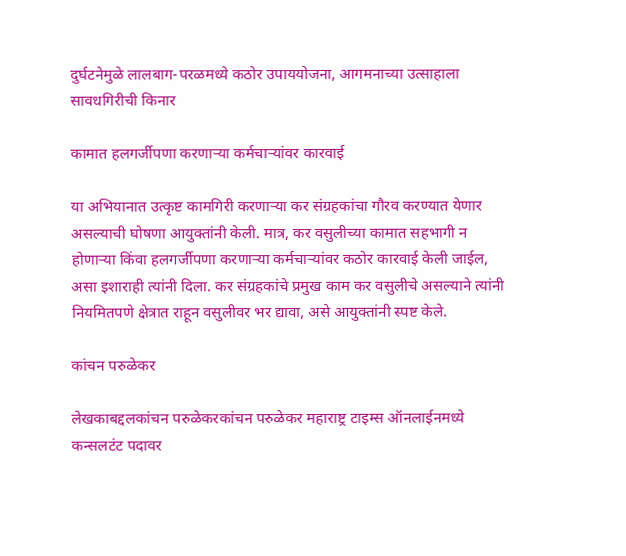दुर्घटनेमुळे लालबाग-परळमध्ये कठोर उपाययोजना, आगमनाच्या उत्साहाला सावधगिरीची किनार

कामात हलगर्जीपणा करणाऱ्या कर्मचाऱ्यांवर कारवाई

या अभियानात उत्कृष्ट कामगिरी करणाऱ्या कर संग्रहकांचा गौरव करण्यात येणार असल्याची घोषणा आयुक्तांनी केली. मात्र, कर वसुलीच्या कामात सहभागी न होणाऱ्या किंवा हलगर्जीपणा करणाऱ्या कर्मचाऱ्यांवर कठोर कारवाई केली जाईल, असा इशाराही त्यांनी दिला. कर संग्रहकांचे प्रमुख काम कर वसुलीचे असल्याने त्यांनी नियमितपणे क्षेत्रात राहून वसुलीवर भर द्यावा, असे आयुक्तांनी स्पष्ट केले.

कांचन परुळेकर

लेखकाबद्दलकांचन परुळेकरकांचन परुळेकर महाराष्ट्र टाइम्स ऑनलाईनमध्ये कन्सलटंट पदावर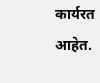कार्यरत आहेत.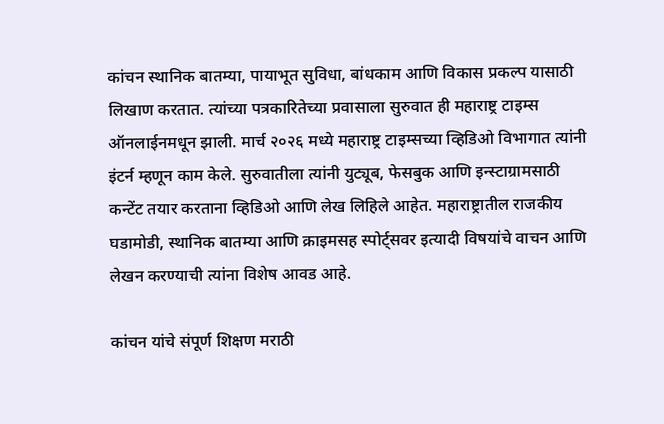कांचन स्थानिक बातम्या, पायाभूत सुविधा, बांधकाम आणि विकास प्रकल्प यासाठी लिखाण करतात. त्यांच्या पत्रकारितेच्या प्रवासाला सुरुवात ही महाराष्ट्र टाइम्स ऑनलाईनमधून झाली. मार्च २०२६ मध्ये महाराष्ट्र टाइम्सच्या व्हिडिओ विभागात त्यांनी इंटर्न म्हणून काम केले. सुरुवातीला त्यांनी युट्यूब, फेसबुक आणि इन्स्टाग्रामसाठी कन्टेंट तयार करताना व्हिडिओ आणि लेख लिहिले आहेत. महाराष्ट्रातील राजकीय घडामोडी, स्थानिक बातम्या आणि क्राइमसह स्पोर्ट्सवर इत्यादी विषयांचे वाचन आणि लेखन करण्याची त्यांना विशेष आवड आहे.

कांचन यांचे संपूर्ण शिक्षण मराठी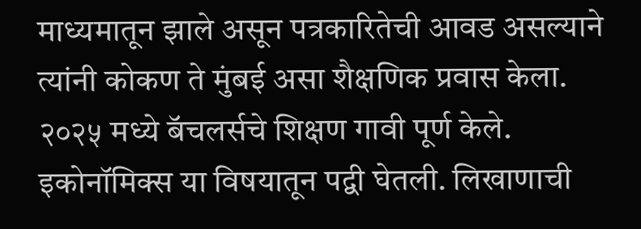माध्यमातून झाले असून पत्रकारितेची आवड असल्याने त्यांनी कोकण ते मुंबई असा शैक्षणिक प्रवास केला. २०२५ मध्ये बॅचलर्सचे शिक्षण गावी पूर्ण केले. इकोनॉमिक्स या विषयातून पद्वी घेतली. लिखाणाची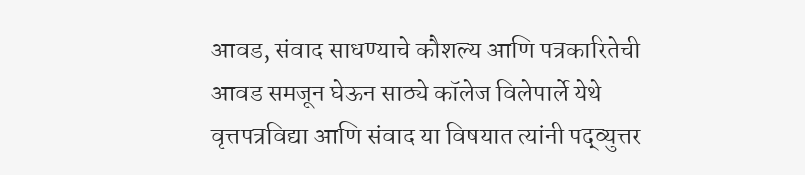आवड, संवाद साधण्याचे कौशल्य आणि पत्रकारितेची आवड समजून घेऊन साठ्ये कॉलेज विलेपार्ले येथे वृत्तपत्रविद्या आणि संवाद या विषयात त्यांनी पद्व्युत्तर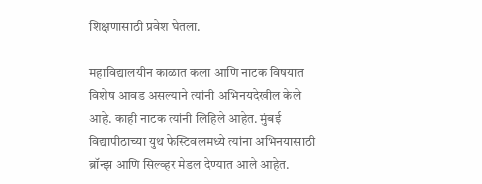शिक्षणासाठी प्रवेश घेतला.

महाविद्यालयीन काळात कला आणि नाटक विषयात विशेष आवड असल्याने त्यांनी अभिनयदेखील केले आहे. काही नाटक त्यांनी लिहिले आहेत. मुंबई विद्यापीठाच्या युथ फेस्टिवलमध्ये त्यांना अभिनयासाठी ब्रॉन्झ आणि सिल्व्हर मेडल देण्यात आले आहेत.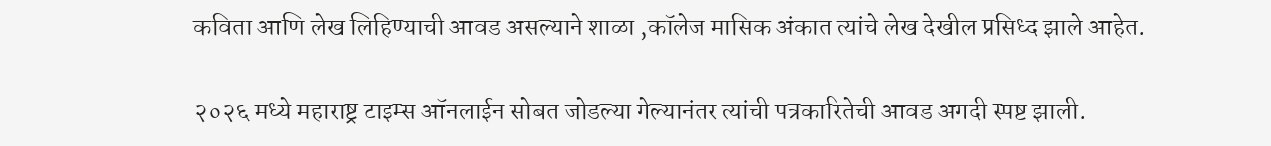कविता आणि लेख लिहिण्याची आवड असल्याने शाळा ,कॉलेज मासिक अंकात त्यांचे लेख देखील प्रसिध्द झाले आहेत.

२०२६ मध्ये महाराष्ट्र टाइम्स ऑनलाईन सोबत जोडल्या गेल्यानंतर त्यांची पत्रकारितेची आवड अगदी स्पष्ट झाली.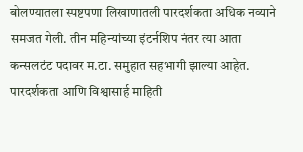बोलण्यातला स्पष्टपणा लिखाणातली पारदर्शकता अधिक नव्याने समजत गेली. तीन महिन्यांच्या इंटर्नशिप नंतर त्या आता कन्सलटंट पदावर म.टा. समुहात सहभागी झाल्या आहेत. पारदर्शकता आणि विश्वासार्ह माहिती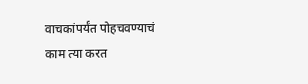वाचकांपर्यंत पोहचवण्याचं काम त्या करत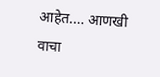आहेत.… आणखी वाचा